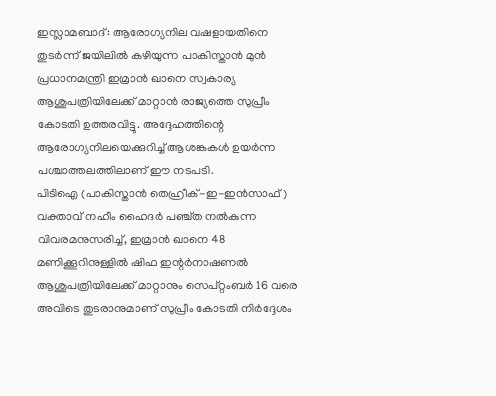ഇസ്ലാമബാദ്: ആരോഗ്യനില വഷളായതിനെ തുടർന്ന് ജയിലിൽ കഴിയുന്ന പാകിസ്താൻ മുൻ പ്രധാനമന്ത്രി ഇമ്രാൻ ഖാനെ സ്വകാര്യ ആശുപത്രിയിലേക്ക് മാറ്റാൻ രാജ്യത്തെ സുപ്രീം കോടതി ഉത്തരവിട്ടു. അദ്ദേഹത്തിന്റെ ആരോഗ്യനിലയെക്കുറിച്ച് ആശങ്കകൾ ഉയർന്ന പശ്ചാത്തലത്തിലാണ് ഈ നടപടി.
പിടിഐ (പാകിസ്താൻ തെഹ്രീക്-ഇ-ഇൻസാഫ്) വക്താവ് നഹീം ഹൈദർ പഞ്ച്ത നൽകുന്ന വിവരമനുസരിച്ച്, ഇമ്രാൻ ഖാനെ 48 മണിക്കൂറിനുള്ളിൽ ഷിഫ ഇന്റർനാഷണൽ ആശുപത്രിയിലേക്ക് മാറ്റാനും സെപ്റ്റംബർ 16 വരെ അവിടെ തുടരാനുമാണ് സുപ്രീം കോടതി നിർദ്ദേശം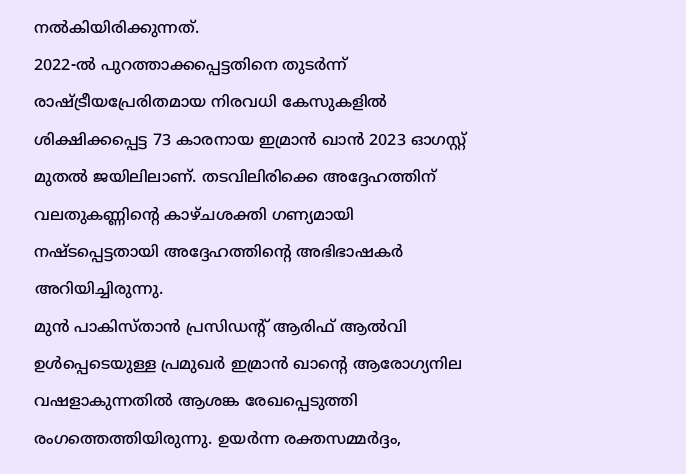നൽകിയിരിക്കുന്നത്.
2022-ൽ പുറത്താക്കപ്പെട്ടതിനെ തുടർന്ന് രാഷ്ട്രീയപ്രേരിതമായ നിരവധി കേസുകളിൽ ശിക്ഷിക്കപ്പെട്ട 73 കാരനായ ഇമ്രാൻ ഖാൻ 2023 ഓഗസ്റ്റ് മുതൽ ജയിലിലാണ്. തടവിലിരിക്കെ അദ്ദേഹത്തിന് വലതുകണ്ണിന്റെ കാഴ്ചശക്തി ഗണ്യമായി നഷ്ടപ്പെട്ടതായി അദ്ദേഹത്തിന്റെ അഭിഭാഷകർ അറിയിച്ചിരുന്നു.
മുൻ പാകിസ്താൻ പ്രസിഡന്റ് ആരിഫ് ആൽവി ഉൾപ്പെടെയുള്ള പ്രമുഖർ ഇമ്രാൻ ഖാന്റെ ആരോഗ്യനില വഷളാകുന്നതിൽ ആശങ്ക രേഖപ്പെടുത്തി രംഗത്തെത്തിയിരുന്നു. ഉയർന്ന രക്തസമ്മർദ്ദം,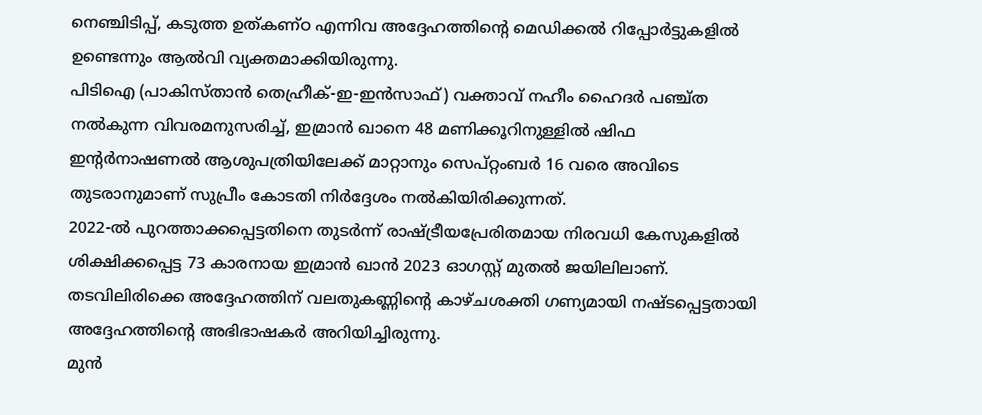നെഞ്ചിടിപ്പ്, കടുത്ത ഉത്കണ്ഠ എന്നിവ അദ്ദേഹത്തിന്റെ മെഡിക്കൽ റിപ്പോർട്ടുകളിൽ ഉണ്ടെന്നും ആൽവി വ്യക്തമാക്കിയിരുന്നു.
പിടിഐ (പാകിസ്താൻ തെഹ്രീക്-ഇ-ഇൻസാഫ്) വക്താവ് നഹീം ഹൈദർ പഞ്ച്ത നൽകുന്ന വിവരമനുസരിച്ച്, ഇമ്രാൻ ഖാനെ 48 മണിക്കൂറിനുള്ളിൽ ഷിഫ ഇന്റർനാഷണൽ ആശുപത്രിയിലേക്ക് മാറ്റാനും സെപ്റ്റംബർ 16 വരെ അവിടെ തുടരാനുമാണ് സുപ്രീം കോടതി നിർദ്ദേശം നൽകിയിരിക്കുന്നത്.
2022-ൽ പുറത്താക്കപ്പെട്ടതിനെ തുടർന്ന് രാഷ്ട്രീയപ്രേരിതമായ നിരവധി കേസുകളിൽ ശിക്ഷിക്കപ്പെട്ട 73 കാരനായ ഇമ്രാൻ ഖാൻ 2023 ഓഗസ്റ്റ് മുതൽ ജയിലിലാണ്. തടവിലിരിക്കെ അദ്ദേഹത്തിന് വലതുകണ്ണിന്റെ കാഴ്ചശക്തി ഗണ്യമായി നഷ്ടപ്പെട്ടതായി അദ്ദേഹത്തിന്റെ അഭിഭാഷകർ അറിയിച്ചിരുന്നു.
മുൻ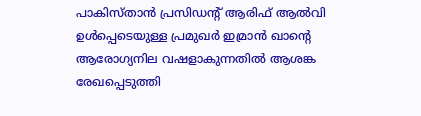പാകിസ്താൻ പ്രസിഡന്റ് ആരിഫ് ആൽവി ഉൾപ്പെടെയുള്ള പ്രമുഖർ ഇമ്രാൻ ഖാന്റെ ആരോഗ്യനില വഷളാകുന്നതിൽ ആശങ്ക രേഖപ്പെടുത്തി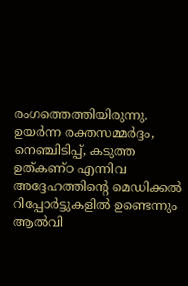രംഗത്തെത്തിയിരുന്നു. ഉയർന്ന രക്തസമ്മർദ്ദം, നെഞ്ചിടിപ്പ്, കടുത്ത ഉത്കണ്ഠ എന്നിവ അദ്ദേഹത്തിന്റെ മെഡിക്കൽ റിപ്പോർട്ടുകളിൽ ഉണ്ടെന്നും ആൽവി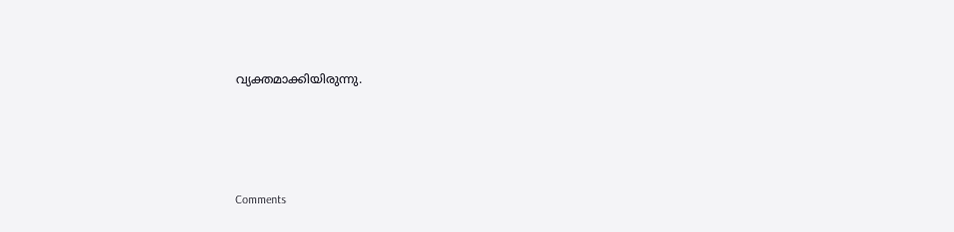വ്യക്തമാക്കിയിരുന്നു.







Comments